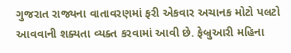ગુજરાત રાજ્યના વાતાવરણમાં ફરી એકવાર અચાનક મોટો પલટો આવવાની શક્યતા વ્યક્ત કરવામાં આવી છે. ફેબ્રુઆરી મહિના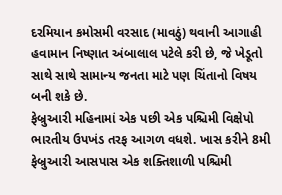દરમિયાન કમોસમી વરસાદ (માવઠું) થવાની આગાહી હવામાન નિષ્ણાત અંબાલાલ પટેલે કરી છે, જે ખેડૂતો સાથે સાથે સામાન્ય જનતા માટે પણ ચિંતાનો વિષય બની શકે છે.
ફેબ્રુઆરી મહિનામાં એક પછી એક પશ્ચિમી વિક્ષેપો ભારતીય ઉપખંડ તરફ આગળ વધશે. ખાસ કરીને 8મી ફેબ્રુઆરી આસપાસ એક શક્તિશાળી પશ્ચિમી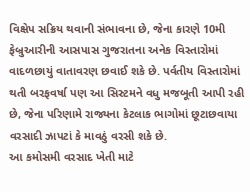વિક્ષેપ સક્રિય થવાની સંભાવના છે, જેના કારણે 10મી ફેબ્રુઆરીની આસપાસ ગુજરાતના અનેક વિસ્તારોમાં વાદળછાયું વાતાવરણ છવાઈ શકે છે. પર્વતીય વિસ્તારોમાં થતી બરફવર્ષા પણ આ સિસ્ટમને વધુ મજબૂતી આપી રહી છે, જેના પરિણામે રાજ્યના કેટલાક ભાગોમાં છૂટાછવાયા વરસાદી ઝાપટાં કે માવઠું વરસી શકે છે.
આ કમોસમી વરસાદ ખેતી માટે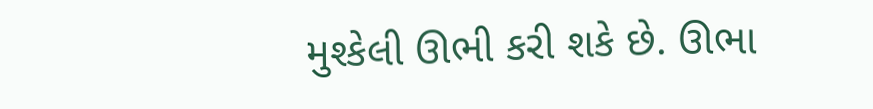મુશ્કેલી ઊભી કરી શકે છે. ઊભા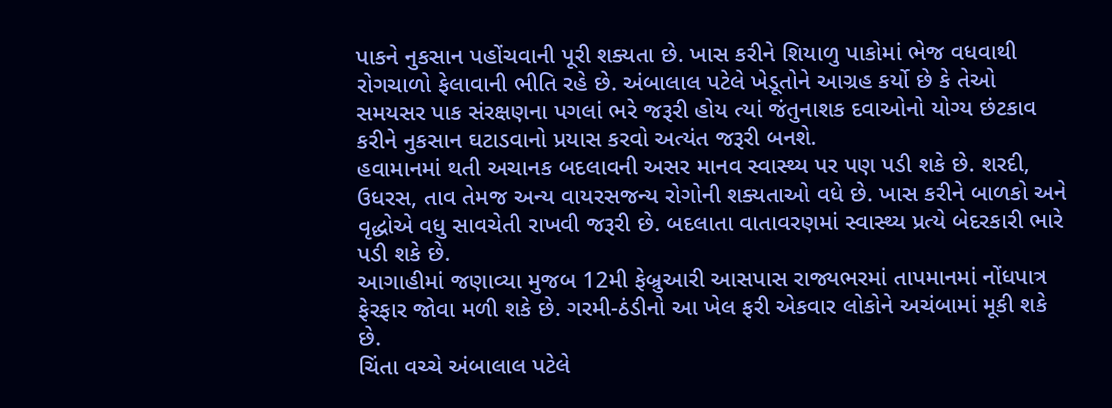પાકને નુકસાન પહોંચવાની પૂરી શક્યતા છે. ખાસ કરીને શિયાળુ પાકોમાં ભેજ વધવાથી રોગચાળો ફેલાવાની ભીતિ રહે છે. અંબાલાલ પટેલે ખેડૂતોને આગ્રહ કર્યો છે કે તેઓ સમયસર પાક સંરક્ષણના પગલાં ભરે જરૂરી હોય ત્યાં જંતુનાશક દવાઓનો યોગ્ય છંટકાવ કરીને નુકસાન ઘટાડવાનો પ્રયાસ કરવો અત્યંત જરૂરી બનશે.
હવામાનમાં થતી અચાનક બદલાવની અસર માનવ સ્વાસ્થ્ય પર પણ પડી શકે છે. શરદી, ઉધરસ, તાવ તેમજ અન્ય વાયરસજન્ય રોગોની શક્યતાઓ વધે છે. ખાસ કરીને બાળકો અને વૃદ્ધોએ વધુ સાવચેતી રાખવી જરૂરી છે. બદલાતા વાતાવરણમાં સ્વાસ્થ્ય પ્રત્યે બેદરકારી ભારે પડી શકે છે.
આગાહીમાં જણાવ્યા મુજબ 12મી ફેબ્રુઆરી આસપાસ રાજ્યભરમાં તાપમાનમાં નોંધપાત્ર ફેરફાર જોવા મળી શકે છે. ગરમી-ઠંડીનો આ ખેલ ફરી એકવાર લોકોને અચંબામાં મૂકી શકે છે.
ચિંતા વચ્ચે અંબાલાલ પટેલે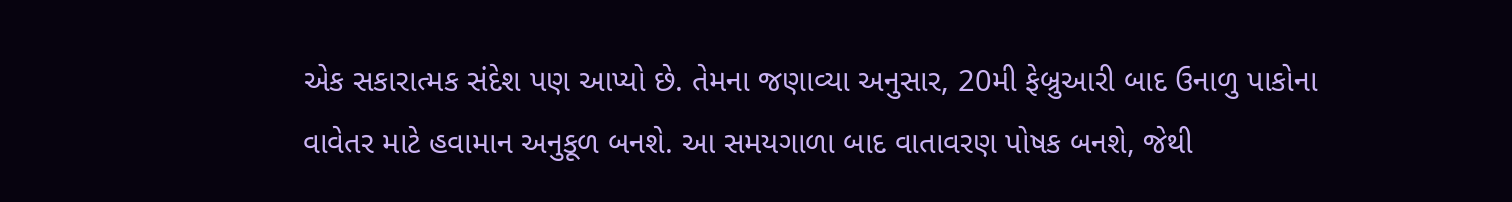એક સકારાત્મક સંદેશ પણ આપ્યો છે. તેમના જણાવ્યા અનુસાર, 20મી ફેબ્રુઆરી બાદ ઉનાળુ પાકોના વાવેતર માટે હવામાન અનુકૂળ બનશે. આ સમયગાળા બાદ વાતાવરણ પોષક બનશે, જેથી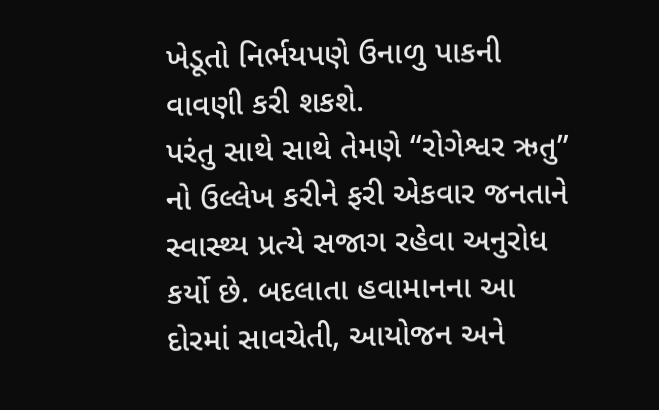ખેડૂતો નિર્ભયપણે ઉનાળુ પાકની વાવણી કરી શકશે.
પરંતુ સાથે સાથે તેમણે “રોગેશ્વર ઋતુ” નો ઉલ્લેખ કરીને ફરી એકવાર જનતાને સ્વાસ્થ્ય પ્રત્યે સજાગ રહેવા અનુરોધ કર્યો છે. બદલાતા હવામાનના આ દોરમાં સાવચેતી, આયોજન અને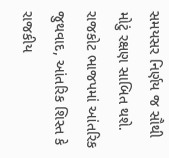સમયસર નિર્ણય જ સૌથી મોટું રક્ષણ સાબિત થશે.
રાજકોટ ભાજપમાં આંતરિક જુથવાદ, આંતરિક શિસ્ત કે રાજકીય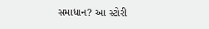સમાધાન? આ સ્ટોરી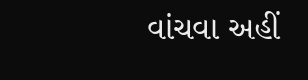વાંચવા અહીં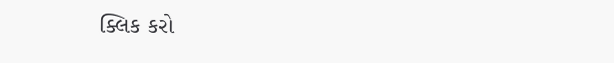ક્લિક કરો